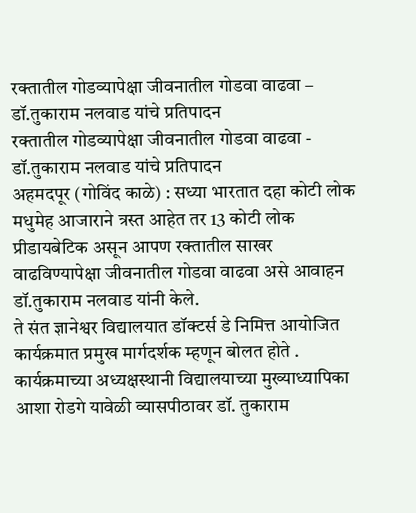रक्तातील गोडव्यापेक्षा जीवनातील गोडवा वाढवा – डॉ.तुकाराम नलवाड यांचे प्रतिपादन
रक्तातील गोडव्यापेक्षा जीवनातील गोडवा वाढवा - डॉ.तुकाराम नलवाड यांचे प्रतिपादन
अहमदपूर (गोविंद काळे) : सध्या भारतात दहा कोटी लोक मधुमेह आजाराने त्रस्त आहेत तर 13 कोटी लोक प्रीडायबेटिक असून आपण रक्तातील साखर वाढविण्यापेक्षा जीवनातील गोडवा वाढवा असे आवाहन डॉ.तुकाराम नलवाड यांनी केले.
ते संत ज्ञानेश्वर विद्यालयात डॉक्टर्स डे निमित्त आयोजित कार्यक्रमात प्रमुख मार्गदर्शक म्हणून बोलत होते .
कार्यक्रमाच्या अध्यक्षस्थानी विद्यालयाच्या मुख्याध्यापिका आशा रोडगे यावेळी व्यासपीठावर डॉ. तुकाराम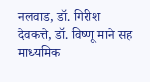नलवाड, डॉ. गिरीश देवकत्ते, डॉ. विष्णू माने सह माध्यमिक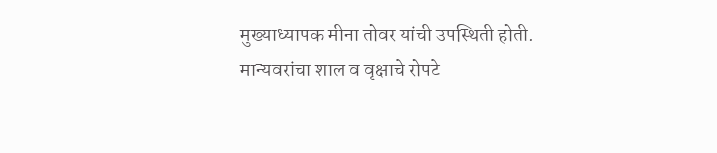मुख्याध्यापक मीना तोवर यांची उपस्थिती होती.
मान्यवरांचा शाल व वृक्षाचे रोपटे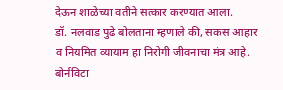देऊन शाळेच्या वतीने सत्कार करण्यात आला.
डॉ. नलवाड पुढे बोलताना म्हणाले की, सकस आहार व नियमित व्यायाम हा निरोगी जीवनाचा मंत्र आहे. बोर्नविटा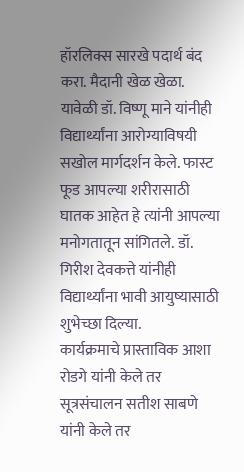हॉरलिक्स सारखे पदार्थ बंद करा. मैदानी खेळ खेळा.
यावेळी डॉ. विष्णू माने यांनीही विद्यार्थ्यांना आरोग्याविषयी सखोल मार्गदर्शन केले. फास्ट फूड आपल्या शरीरासाठी घातक आहेत हे त्यांनी आपल्या मनोगतातून सांगितले. डॉ. गिरीश देवकत्ते यांनीही विद्यार्थ्यांना भावी आयुष्यासाठी शुभेच्छा दिल्या.
कार्यक्रमाचे प्रास्ताविक आशा रोडगे यांनी केले तर सूत्रसंचालन सतीश साबणे यांनी केले तर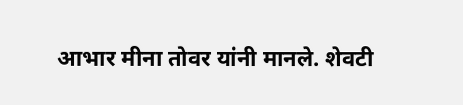आभार मीना तोवर यांनी मानले. शेवटी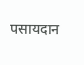पसायदान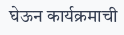घेऊन कार्यक्रमाची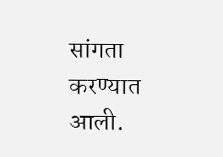सांगता करण्यात आली.